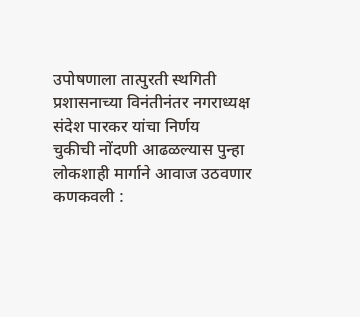उपोषणाला तात्पुरती स्थगिती
प्रशासनाच्या विनंतीनंतर नगराध्यक्ष संदेश पारकर यांचा निर्णय
चुकीची नोंदणी आढळल्यास पुन्हा लोकशाही मार्गाने आवाज उठवणार
कणकवली :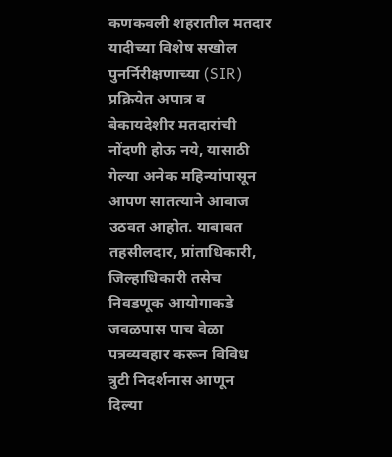कणकवली शहरातील मतदार यादीच्या विशेष सखोल पुनर्निरीक्षणाच्या (SIR) प्रक्रियेत अपात्र व बेकायदेशीर मतदारांची नोंदणी होऊ नये, यासाठी गेल्या अनेक महिन्यांपासून आपण सातत्याने आवाज उठवत आहोत. याबाबत तहसीलदार, प्रांताधिकारी, जिल्हाधिकारी तसेच निवडणूक आयोगाकडे जवळपास पाच वेळा पत्रव्यवहार करून विविध त्रुटी निदर्शनास आणून दिल्या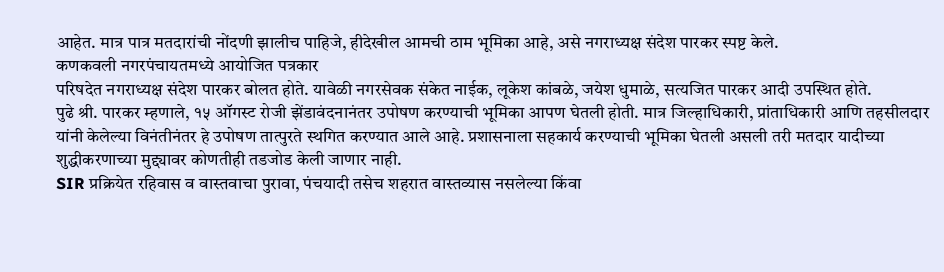आहेत. मात्र पात्र मतदारांची नोंदणी झालीच पाहिजे, हीदेखील आमची ठाम भूमिका आहे, असे नगराध्यक्ष संदेश पारकर स्पष्ट केले.
कणकवली नगरपंचायतमध्ये आयोजित पत्रकार
परिषदेत नगराध्यक्ष संदेश पारकर बोलत होते. यावेळी नगरसेवक संकेत नाईक, लूकेश कांबळे, जयेश धुमाळे, सत्यजित पारकर आदी उपस्थित होते.
पुढे श्री. पारकर म्हणाले, १५ ऑगस्ट रोजी झेंडावंदनानंतर उपोषण करण्याची भूमिका आपण घेतली होती. मात्र जिल्हाधिकारी, प्रांताधिकारी आणि तहसीलदार यांनी केलेल्या विनंतीनंतर हे उपोषण तात्पुरते स्थगित करण्यात आले आहे. प्रशासनाला सहकार्य करण्याची भूमिका घेतली असली तरी मतदार यादीच्या शुद्धीकरणाच्या मुद्द्यावर कोणतीही तडजोड केली जाणार नाही.
SIR प्रक्रियेत रहिवास व वास्तवाचा पुरावा, पंचयादी तसेच शहरात वास्तव्यास नसलेल्या किंवा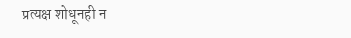प्रत्यक्ष शोधूनही न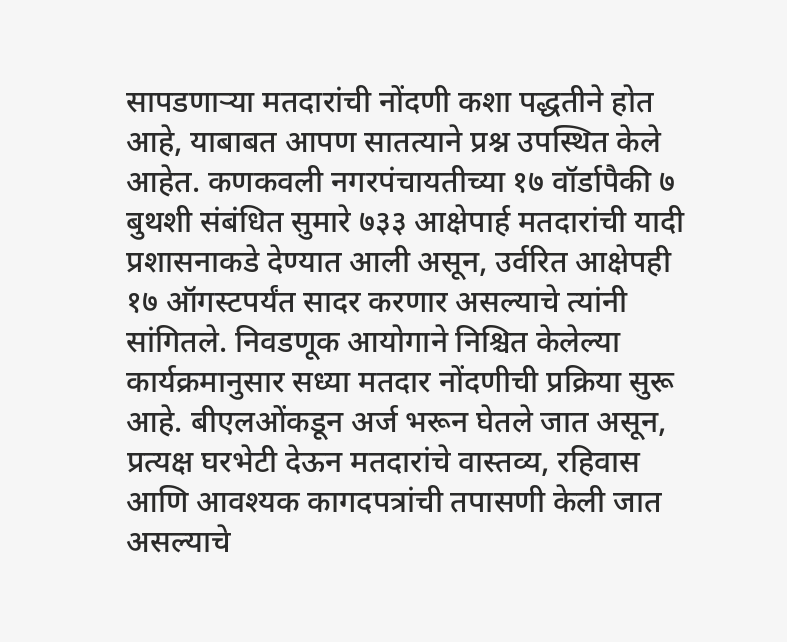सापडणाऱ्या मतदारांची नोंदणी कशा पद्धतीने होत आहे, याबाबत आपण सातत्याने प्रश्न उपस्थित केले आहेत. कणकवली नगरपंचायतीच्या १७ वॉर्डापैकी ७ बुथशी संबंधित सुमारे ७३३ आक्षेपार्ह मतदारांची यादी प्रशासनाकडे देण्यात आली असून, उर्वरित आक्षेपही १७ ऑगस्टपर्यंत सादर करणार असल्याचे त्यांनी सांगितले. निवडणूक आयोगाने निश्चित केलेल्या कार्यक्रमानुसार सध्या मतदार नोंदणीची प्रक्रिया सुरू आहे. बीएलओंकडून अर्ज भरून घेतले जात असून, प्रत्यक्ष घरभेटी देऊन मतदारांचे वास्तव्य, रहिवास आणि आवश्यक कागदपत्रांची तपासणी केली जात असल्याचे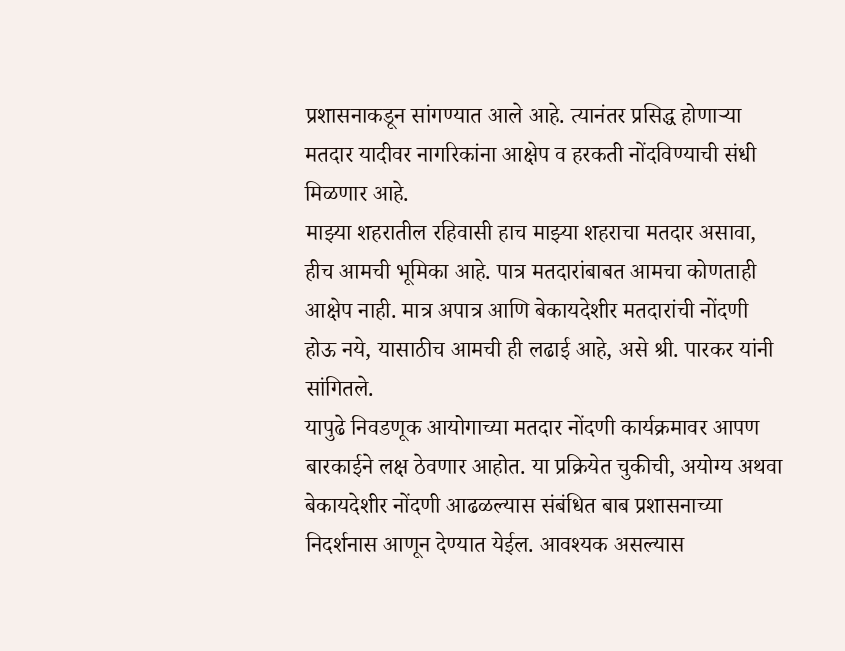प्रशासनाकडून सांगण्यात आले आहे. त्यानंतर प्रसिद्ध होणाऱ्या मतदार यादीवर नागरिकांना आक्षेप व हरकती नोंदविण्याची संधी मिळणार आहे.
माझ्या शहरातील रहिवासी हाच माझ्या शहराचा मतदार असावा, हीच आमची भूमिका आहे. पात्र मतदारांबाबत आमचा कोणताही आक्षेप नाही. मात्र अपात्र आणि बेकायदेशीर मतदारांची नोंदणी होऊ नये, यासाठीच आमची ही लढाई आहे, असे श्री. पारकर यांनी सांगितले.
यापुढे निवडणूक आयोगाच्या मतदार नोंदणी कार्यक्रमावर आपण बारकाईने लक्ष ठेवणार आहोत. या प्रक्रियेत चुकीची, अयोग्य अथवा बेकायदेशीर नोंदणी आढळल्यास संबंधित बाब प्रशासनाच्या निदर्शनास आणून देण्यात येईल. आवश्यक असल्यास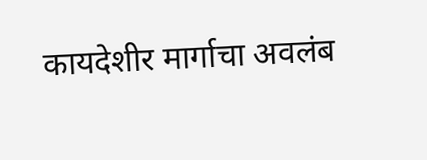कायदेशीर मार्गाचा अवलंब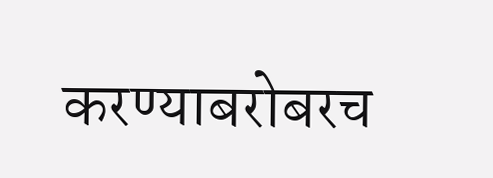करण्याबरोबरच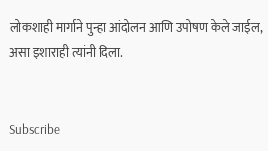लोकशाही मार्गाने पुन्हा आंदोलन आणि उपोषण केले जाईल, असा इशाराही त्यांनी दिला.


Subscribe